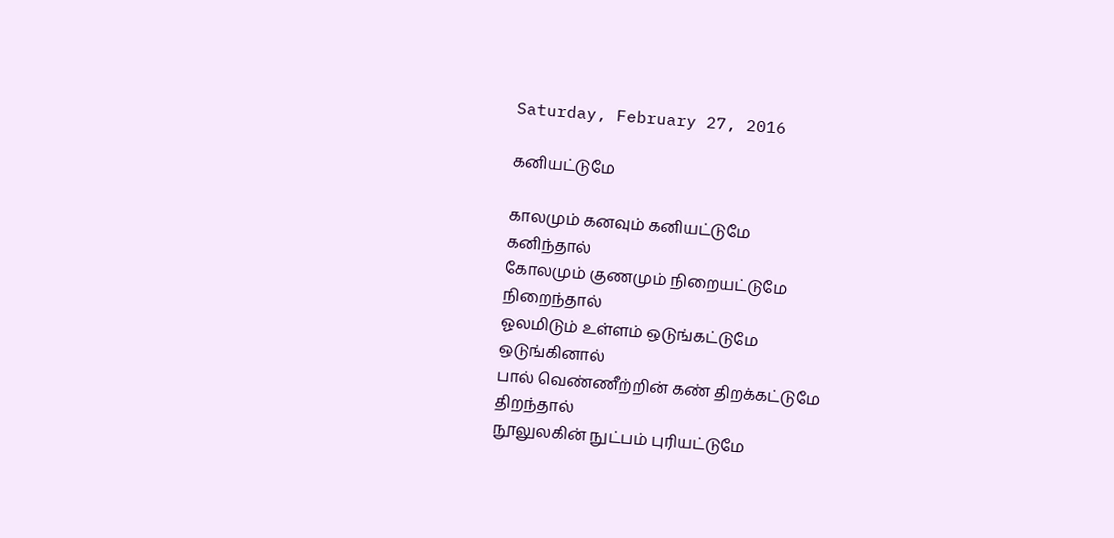Saturday, February 27, 2016

கனியட்டுமே

காலமும் கனவும் கனியட்டுமே
கனிந்தால்
கோலமும் குணமும் நிறையட்டுமே
நிறைந்தால்
ஓலமிடும் உள்ளம் ஒடுங்கட்டுமே
ஒடுங்கினால்
பால் வெண்ணீற்றின் கண் திறக்கட்டுமே
திறந்தால்
நூலுலகின் நுட்பம் புரியட்டுமே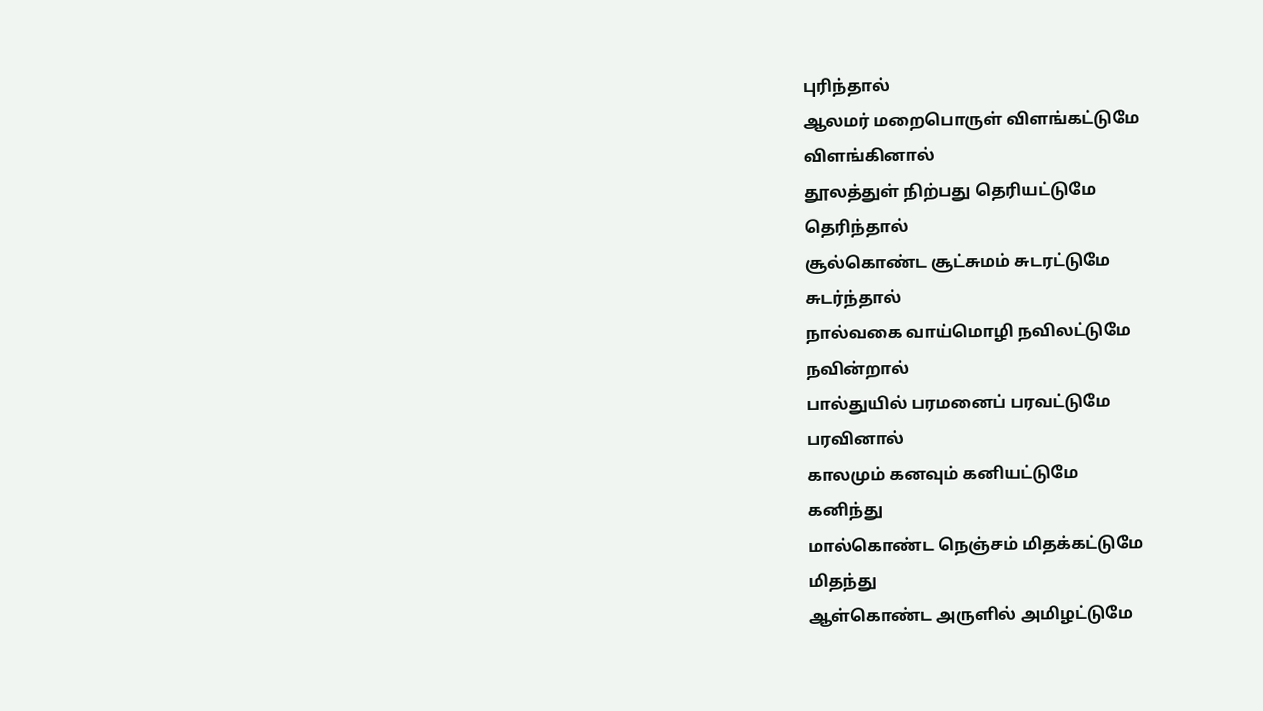புரிந்தால்
ஆலமர் மறைபொருள் விளங்கட்டுமே
விளங்கினால்
தூலத்துள் நிற்பது தெரியட்டுமே
தெரிந்தால்
சூல்கொண்ட சூட்சுமம் சுடரட்டுமே
சுடர்ந்தால்
நால்வகை வாய்மொழி நவிலட்டுமே
நவின்றால்
பால்துயில் பரமனைப் பரவட்டுமே
பரவினால்
காலமும் கனவும் கனியட்டுமே
கனிந்து
மால்கொண்ட நெஞ்சம் மிதக்கட்டுமே
மிதந்து
ஆள்கொண்ட அருளில் அமிழட்டுமே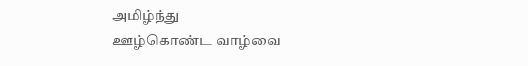அமிழ்ந்து
ஊழ்கொண்ட வாழ்வை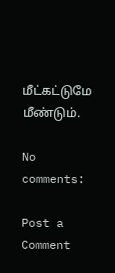மீட்கட்டுமே
மீண்டும்.

No comments:

Post a Comment